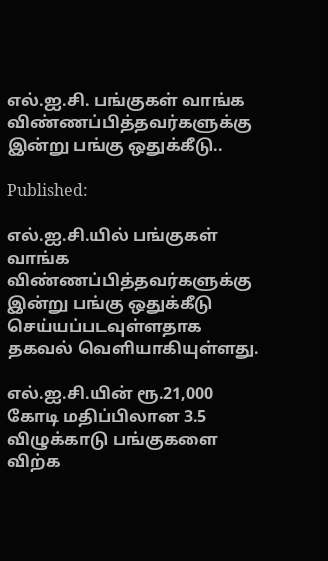எல்.ஐ.சி. பங்குகள் வாங்க விண்ணப்பித்தவர்களுக்கு இன்று பங்கு ஒதுக்கீடு..

Published:

எல்.ஐ.சி.யில் பங்குகள் வாங்க விண்ணப்பித்தவர்களுக்கு இன்று பங்கு ஒதுக்கீடு செய்யப்படவுள்ளதாக தகவல் வெளியாகியுள்ளது.

எல்.ஐ.சி.யின் ரூ.21,000 கோடி மதிப்பிலான 3.5 விழுக்காடு பங்குகளை விற்க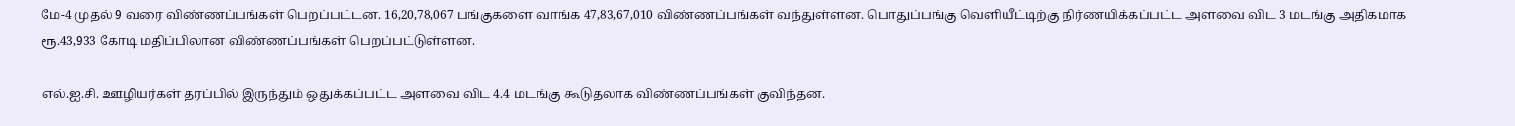மே-4 முதல் 9 வரை விண்ணப்பங்கள் பெறப்பட்டன. 16,20,78,067 பங்குகளை வாங்க 47,83,67,010 விண்ணப்பங்கள் வந்துள்ளன. பொதுப்பங்கு வெளியீட்டிற்கு நிர்ணயிக்கப்பட்ட அளவை விட 3 மடங்கு அதிகமாக ரூ.43,933 கோடி மதிப்பிலான விண்ணப்பங்கள் பெறப்பட்டுள்ளன.

எல்.ஐ.சி. ஊழியர்கள் தரப்பில் இருந்தும் ஒதுக்கப்பட்ட அளவை விட 4.4 மடங்கு கூடுதலாக விண்ணப்பங்கள் குவிந்தன.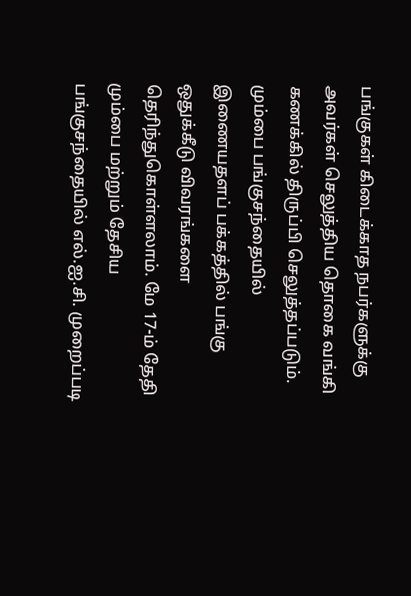பங்குகள் கிடைக்காத நபர்களுக்கு அவர்கள் செலுத்திய தொகை வங்கி கணக்கில் திருப்பி செலுத்தப்படும். மும்பை பங்குசந்தையில் இணையதளப் பக்கத்தில் பங்கு ஒதுக்கீடு விவரங்களை தெரிந்துகொள்ளலாம். மே 17-ம் தேதி மும்பை மற்றும் தேசிய பங்குசந்தையில் எல்.ஐ.சி. முறைப்படி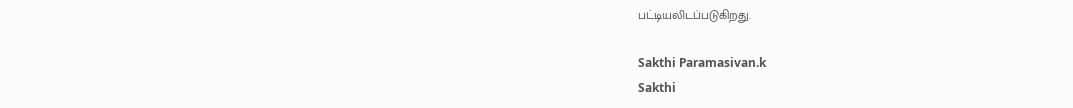பட்டியலிடப்படுகிறது.

Sakthi Paramasivan.k
Sakthi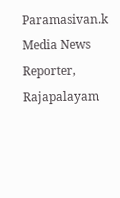Paramasivan.k
Media News Reporter, Rajapalayam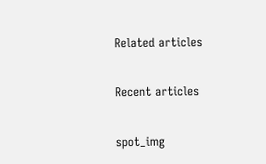Related articles

Recent articles

spot_img